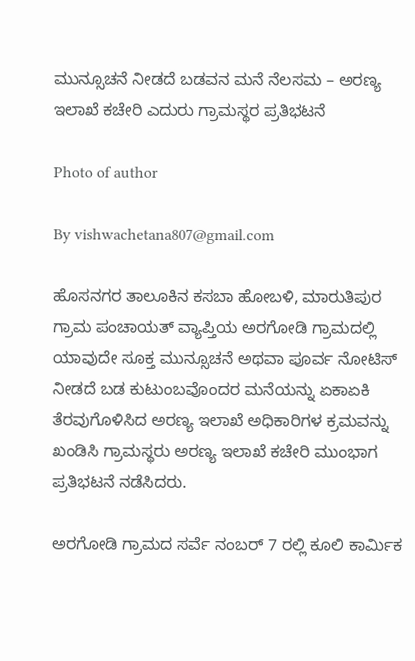ಮುನ್ಸೂಚನೆ ನೀಡದೆ ಬಡವನ ಮನೆ ನೆಲಸಮ – ಅರಣ್ಯ ಇಲಾಖೆ ಕಚೇರಿ ಎದುರು ಗ್ರಾಮಸ್ಥರ ಪ್ರತಿಭಟನೆ

Photo of author

By vishwachetana807@gmail.com

ಹೊಸನಗರ ತಾಲೂಕಿನ ಕಸಬಾ ಹೋಬಳಿ, ಮಾರುತಿಪುರ ಗ್ರಾಮ ಪಂಚಾಯತ್ ವ್ಯಾಪ್ತಿಯ ಅರಗೋಡಿ ಗ್ರಾಮದಲ್ಲಿ ಯಾವುದೇ ಸೂಕ್ತ ಮುನ್ಸೂಚನೆ ಅಥವಾ ಪೂರ್ವ ನೋಟಿಸ್ ನೀಡದೆ ಬಡ ಕುಟುಂಬವೊಂದರ ಮನೆಯನ್ನು ಏಕಾಏಕಿ ತೆರವುಗೊಳಿಸಿದ ಅರಣ್ಯ ಇಲಾಖೆ ಅಧಿಕಾರಿಗಳ ಕ್ರಮವನ್ನು ಖಂಡಿಸಿ ಗ್ರಾಮಸ್ಥರು ಅರಣ್ಯ ಇಲಾಖೆ ಕಚೇರಿ ಮುಂಭಾಗ ಪ್ರತಿಭಟನೆ ನಡೆಸಿದರು.

ಅರಗೋಡಿ ಗ್ರಾಮದ ಸರ್ವೆ ನಂಬರ್ 7 ರಲ್ಲಿ ಕೂಲಿ ಕಾರ್ಮಿಕ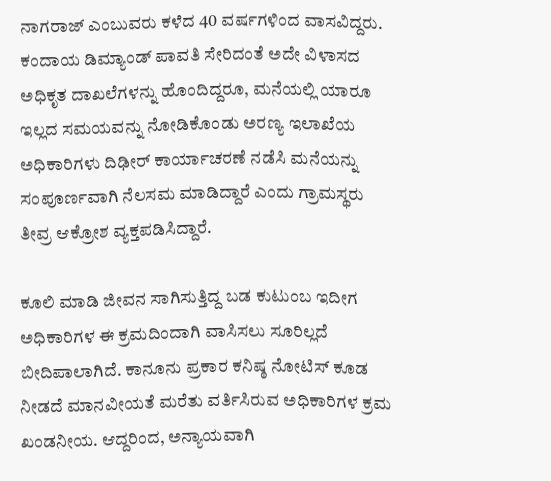ನಾಗರಾಜ್ ಎಂಬುವರು ಕಳೆದ 40 ವರ್ಷಗಳಿಂದ ವಾಸವಿದ್ದರು. ಕಂದಾಯ ಡಿಮ್ಯಾಂಡ್ ಪಾವತಿ ಸೇರಿದಂತೆ ಅದೇ ವಿಳಾಸದ ಅಧಿಕೃತ ದಾಖಲೆಗಳನ್ನು ಹೊಂದಿದ್ದರೂ, ಮನೆಯಲ್ಲಿ ಯಾರೂ ಇಲ್ಲದ ಸಮಯವನ್ನು ನೋಡಿಕೊಂಡು ಅರಣ್ಯ ಇಲಾಖೆಯ ಅಧಿಕಾರಿಗಳು ದಿಢೀರ್ ಕಾರ್ಯಾಚರಣೆ ನಡೆಸಿ ಮನೆಯನ್ನು ಸಂಪೂರ್ಣವಾಗಿ ನೆಲಸಮ ಮಾಡಿದ್ದಾರೆ ಎಂದು ಗ್ರಾಮಸ್ಥರು ತೀವ್ರ ಆಕ್ರೋಶ ವ್ಯಕ್ತಪಡಿಸಿದ್ದಾರೆ.

ಕೂಲಿ ಮಾಡಿ ಜೀವನ ಸಾಗಿಸುತ್ತಿದ್ದ ಬಡ ಕುಟುಂಬ ಇದೀಗ ಅಧಿಕಾರಿಗಳ ಈ ಕ್ರಮದಿಂದಾಗಿ ವಾಸಿಸಲು ಸೂರಿಲ್ಲದೆ ಬೀದಿಪಾಲಾಗಿದೆ. ಕಾನೂನು ಪ್ರಕಾರ ಕನಿಷ್ಠ ನೋಟಿಸ್ ಕೂಡ ನೀಡದೆ ಮಾನವೀಯತೆ ಮರೆತು ವರ್ತಿಸಿರುವ ಅಧಿಕಾರಿಗಳ ಕ್ರಮ ಖಂಡನೀಯ. ಆದ್ದರಿಂದ, ಅನ್ಯಾಯವಾಗಿ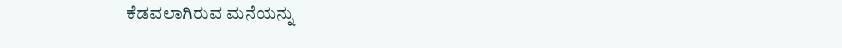ಕೆಡವಲಾಗಿರುವ ಮನೆಯನ್ನು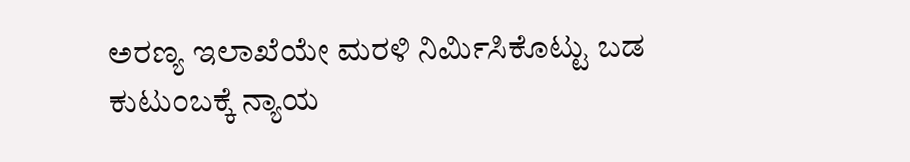ಅರಣ್ಯ ಇಲಾಖೆಯೇ ಮರಳಿ ನಿರ್ಮಿಸಿಕೊಟ್ಟು ಬಡ ಕುಟುಂಬಕ್ಕೆ ನ್ಯಾಯ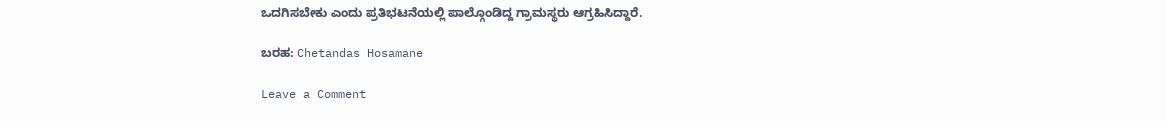ಒದಗಿಸಬೇಕು ಎಂದು ಪ್ರತಿಭಟನೆಯಲ್ಲಿ ಪಾಲ್ಗೊಂಡಿದ್ದ ಗ್ರಾಮಸ್ಥರು ಆಗ್ರಹಿಸಿದ್ದಾರೆ.

ಬರಹ: Chetandas Hosamane

Leave a Comment